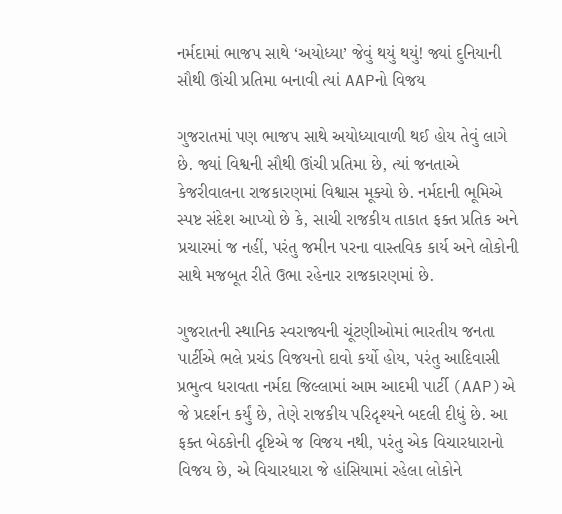નર્મદામાં ભાજપ સાથે ‘અયોધ્યા’ જેવું થયું થયું! જ્યાં દુનિયાની સૌથી ઊંચી પ્રતિમા બનાવી ત્યાં AAPનો વિજય

ગુજરાતમાં પણ ભાજપ સાથે અયોધ્યાવાળી થઈ હોય તેવું લાગે છે. જ્યાં વિશ્વની સૌથી ઊંચી પ્રતિમા છે, ત્યાં જનતાએ કેજરીવાલના રાજકારણમાં વિશ્વાસ મૂક્યો છે. નર્મદાની ભૂમિએ સ્પષ્ટ સંદેશ આપ્યો છે કે, સાચી રાજકીય તાકાત ફક્ત પ્રતિક અને પ્રચારમાં જ નહીં, પરંતુ જમીન પરના વાસ્તવિક કાર્ય અને લોકોની સાથે મજબૂત રીતે ઉભા રહેનાર રાજકારણમાં છે.

ગુજરાતની સ્થાનિક સ્વરાજ્યની ચૂંટણીઓમાં ભારતીય જનતા પાર્ટીએ ભલે પ્રચંડ વિજયનો દાવો કર્યો હોય, પરંતુ આદિવાસી પ્રભુત્વ ધરાવતા નર્મદા જિલ્લામાં આમ આદમી પાર્ટી (AAP)એ જે પ્રદર્શન કર્યું છે, તેણે રાજકીય પરિદૃશ્યને બદલી દીધું છે. આ ફક્ત બેઠકોની દૃષ્ટિએ જ વિજય નથી, પરંતુ એક વિચારધારાનો વિજય છે, એ વિચારધારા જે હાંસિયામાં રહેલા લોકોને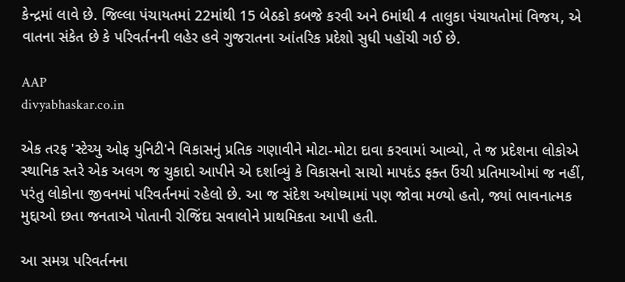કેન્દ્રમાં લાવે છે. જિલ્લા પંચાયતમાં 22માંથી 15 બેઠકો કબજે કરવી અને 6માંથી 4 તાલુકા પંચાયતોમાં વિજય, એ વાતના સંકેત છે કે પરિવર્તનની લહેર હવે ગુજરાતના આંતરિક પ્રદેશો સુધી પહોંચી ગઈ છે.

AAP
divyabhaskar.co.in

એક તરફ 'સ્ટેચ્યુ ઓફ યુનિટી'ને વિકાસનું પ્રતિક ગણાવીને મોટા-મોટા દાવા કરવામાં આવ્યો, તે જ પ્રદેશના લોકોએ સ્થાનિક સ્તરે એક અલગ જ ચુકાદો આપીને એ દર્શાવ્યું કે વિકાસનો સાચો માપદંડ ફક્ત ઉંચી પ્રતિમાઓમાં જ નહીં, પરંતુ લોકોના જીવનમાં પરિવર્તનમાં રહેલો છે. આ જ સંદેશ અયોધ્યામાં પણ જોવા મળ્યો હતો, જ્યાં ભાવનાત્મક મુદ્દાઓ છતા જનતાએ પોતાની રોજિંદા સવાલોને પ્રાથમિકતા આપી હતી.

આ સમગ્ર પરિવર્તનના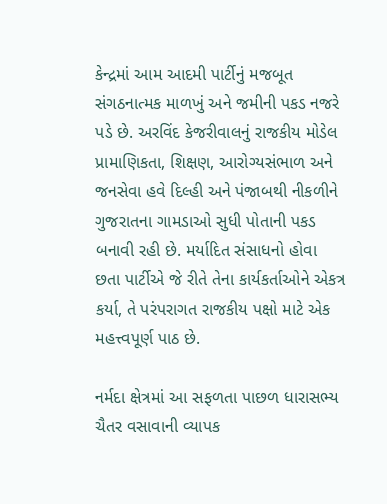કેન્દ્રમાં આમ આદમી પાર્ટીનું મજબૂત સંગઠનાત્મક માળખું અને જમીની પકડ નજરે પડે છે. અરવિંદ કેજરીવાલનું રાજકીય મોડેલ પ્રામાણિકતા, શિક્ષણ, આરોગ્યસંભાળ અને જનસેવા હવે દિલ્હી અને પંજાબથી નીકળીને ગુજરાતના ગામડાઓ સુધી પોતાની પકડ બનાવી રહી છે. મર્યાદિત સંસાધનો હોવા છતા પાર્ટીએ જે રીતે તેના કાર્યકર્તાઓને એકત્ર કર્યા, તે પરંપરાગત રાજકીય પક્ષો માટે એક મહત્ત્વપૂર્ણ પાઠ છે.

નર્મદા ક્ષેત્રમાં આ સફળતા પાછળ ધારાસભ્ય ચૈતર વસાવાની વ્યાપક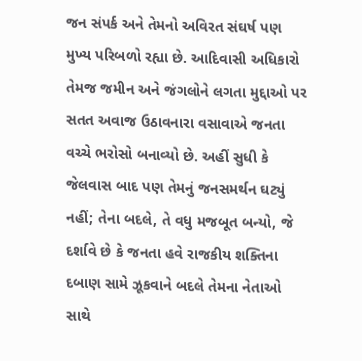જન સંપર્ક અને તેમનો અવિરત સંઘર્ષ પણ મુખ્ય પરિબળો રહ્યા છે. આદિવાસી અધિકારો તેમજ જમીન અને જંગલોને લગતા મુદ્દાઓ પર સતત અવાજ ઉઠાવનારા વસાવાએ જનતા વચ્ચે ભરોસો બનાવ્યો છે. અહીં સુધી કે જેલવાસ બાદ પણ તેમનું જનસમર્થન ઘટ્યું નહીં; તેના બદલે, તે વધુ મજબૂત બન્યો, જે દર્શાવે છે કે જનતા હવે રાજકીય શક્તિના દબાણ સામે ઝૂકવાને બદલે તેમના નેતાઓ સાથે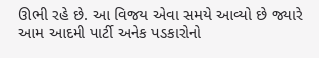ઊભી રહે છે. આ વિજય એવા સમયે આવ્યો છે જ્યારે આમ આદમી પાર્ટી અનેક પડકારોનો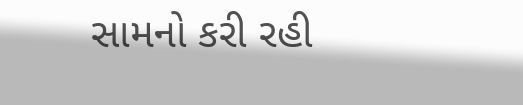સામનો કરી રહી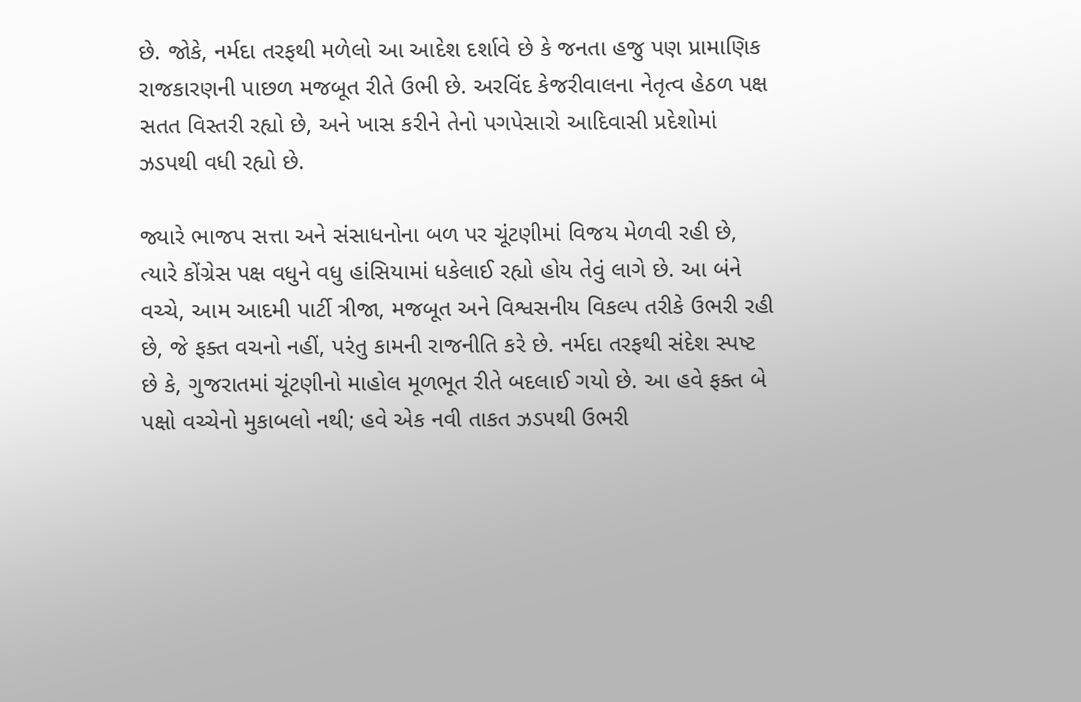છે. જોકે, નર્મદા તરફથી મળેલો આ આદેશ દર્શાવે છે કે જનતા હજુ પણ પ્રામાણિક રાજકારણની પાછળ મજબૂત રીતે ઉભી છે. અરવિંદ કેજરીવાલના નેતૃત્વ હેઠળ પક્ષ સતત વિસ્તરી રહ્યો છે, અને ખાસ કરીને તેનો પગપેસારો આદિવાસી પ્રદેશોમાં ઝડપથી વધી રહ્યો છે.

જ્યારે ભાજપ સત્તા અને સંસાધનોના બળ પર ચૂંટણીમાં વિજય મેળવી રહી છે, ત્યારે કોંગ્રેસ પક્ષ વધુને વધુ હાંસિયામાં ધકેલાઈ રહ્યો હોય તેવું લાગે છે. આ બંને વચ્ચે, આમ આદમી પાર્ટી ત્રીજા, મજબૂત અને વિશ્વસનીય વિકલ્પ તરીકે ઉભરી રહી છે, જે ફક્ત વચનો નહીં, પરંતુ કામની રાજનીતિ કરે છે. નર્મદા તરફથી સંદેશ સ્પષ્ટ છે કે, ગુજરાતમાં ચૂંટણીનો માહોલ મૂળભૂત રીતે બદલાઈ ગયો છે. આ હવે ફક્ત બે પક્ષો વચ્ચેનો મુકાબલો નથી; હવે એક નવી તાકત ઝડપથી ઉભરી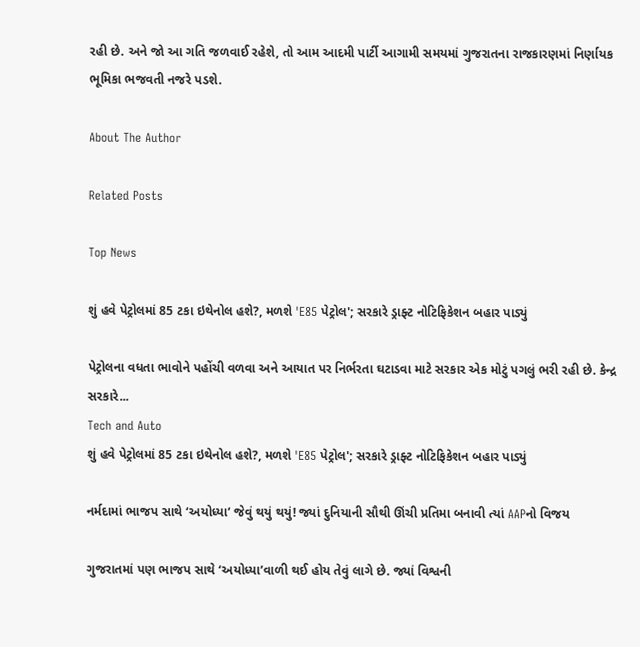રહી છે. અને જો આ ગતિ જળવાઈ રહેશે, તો આમ આદમી પાર્ટી આગામી સમયમાં ગુજરાતના રાજકારણમાં નિર્ણાયક ભૂમિકા ભજવતી નજરે પડશે.

About The Author

Related Posts

Top News

શું હવે પેટ્રોલમાં 85 ટકા ઇથેનોલ હશે?, મળશે 'E85 પેટ્રોલ'; સરકારે ડ્રાફ્ટ નોટિફિકેશન બહાર પાડ્યું

પેટ્રોલના વધતા ભાવોને પહોંચી વળવા અને આયાત પર નિર્ભરતા ઘટાડવા માટે સરકાર એક મોટું પગલું ભરી રહી છે. કેન્દ્ર સરકારે...
Tech and Auto
શું હવે પેટ્રોલમાં 85 ટકા ઇથેનોલ હશે?, મળશે 'E85 પેટ્રોલ'; સરકારે ડ્રાફ્ટ નોટિફિકેશન બહાર પાડ્યું

નર્મદામાં ભાજપ સાથે ‘અયોધ્યા’ જેવું થયું થયું! જ્યાં દુનિયાની સૌથી ઊંચી પ્રતિમા બનાવી ત્યાં AAPનો વિજય

ગુજરાતમાં પણ ભાજપ સાથે ‘અયોધ્યા’વાળી થઈ હોય તેવું લાગે છે. જ્યાં વિશ્વની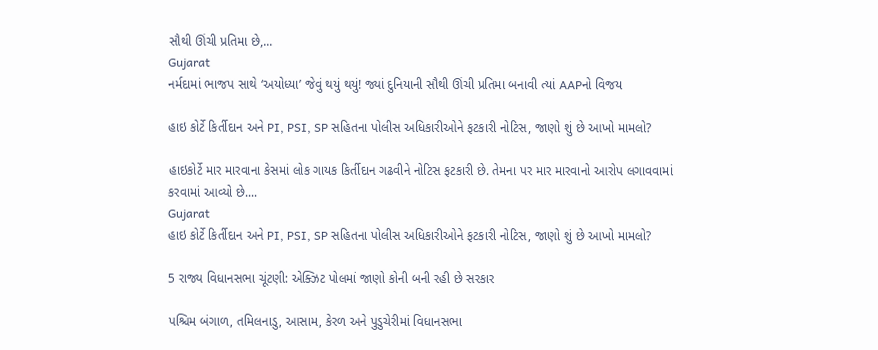સૌથી ઊંચી પ્રતિમા છે,...
Gujarat
નર્મદામાં ભાજપ સાથે ‘અયોધ્યા’ જેવું થયું થયું! જ્યાં દુનિયાની સૌથી ઊંચી પ્રતિમા બનાવી ત્યાં AAPનો વિજય

હાઇ કોર્ટે કિર્તીદાન અને PI, PSI, SP સહિતના પોલીસ અધિકારીઓને ફટકારી નોટિસ, જાણો શું છે આખો મામલો?

હાઇકોર્ટે માર મારવાના કેસમાં લોક ગાયક કિર્તીદાન ગઢવીને નોટિસ ફટકારી છે. તેમના પર માર મારવાનો આરોપ લગાવવામાં કરવામાં આવ્યો છે....
Gujarat
હાઇ કોર્ટે કિર્તીદાન અને PI, PSI, SP સહિતના પોલીસ અધિકારીઓને ફટકારી નોટિસ, જાણો શું છે આખો મામલો?

5 રાજ્ય વિધાનસભા ચૂંટણી: એક્ઝિટ પોલમાં જાણો કોની બની રહી છે સરકાર

પશ્ચિમ બંગાળ, તમિલનાડુ, આસામ, કેરળ અને પુડુચેરીમાં વિધાનસભા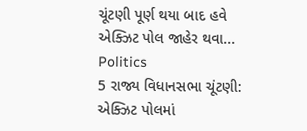ચૂંટણી પૂર્ણ થયા બાદ હવે એક્ઝિટ પોલ જાહેર થવા...
Politics
5 રાજ્ય વિધાનસભા ચૂંટણી: એક્ઝિટ પોલમાં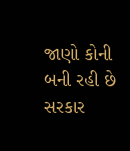જાણો કોની બની રહી છે સરકાર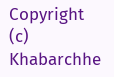Copyright (c) Khabarchhe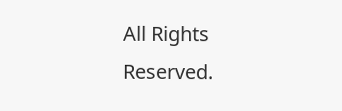All Rights Reserved.